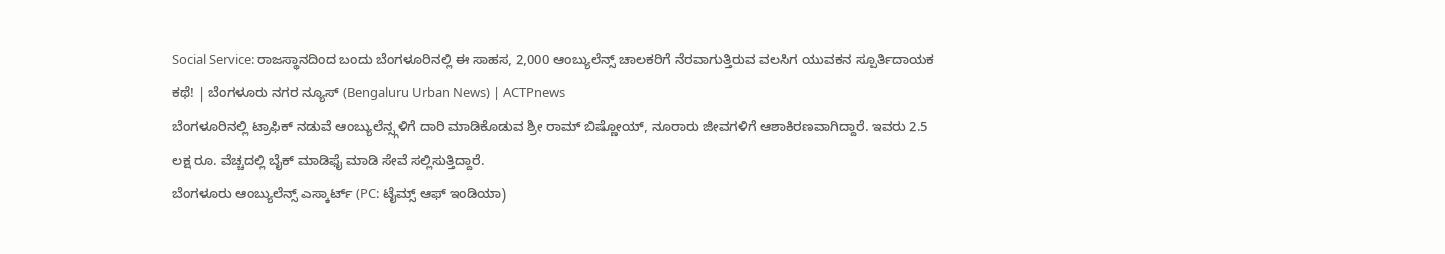Social Service: ರಾಜಸ್ಥಾನದಿಂದ ಬಂದು ಬೆಂಗಳೂರಿನಲ್ಲಿ ಈ ಸಾಹಸ, 2,000 ಆಂಬ್ಯುಲೆನ್ಸ್ ಚಾಲಕರಿಗೆ ನೆರವಾಗುತ್ತಿರುವ ವಲಸಿಗ ಯುವಕನ ಸ್ಪೂರ್ತಿದಾಯಕ ಕಥೆ! | ಬೆಂಗಳೂರು ನಗರ ನ್ಯೂಸ್ (Bengaluru Urban News) | ACTPnews
ಬೆಂಗಳೂರಿನಲ್ಲಿ ಟ್ರಾಫಿಕ್ ನಡುವೆ ಆಂಬ್ಯುಲೆನ್ಸ್ಗಳಿಗೆ ದಾರಿ ಮಾಡಿಕೊಡುವ ಶ್ರೀ ರಾಮ್ ಬಿಷ್ಣೋಯ್, ನೂರಾರು ಜೀವಗಳಿಗೆ ಆಶಾಕಿರಣವಾಗಿದ್ದಾರೆ. ಇವರು 2.5 ಲಕ್ಷ ರೂ. ವೆಚ್ಚದಲ್ಲಿ ಬೈಕ್ ಮಾಡಿಫೈ ಮಾಡಿ ಸೇವೆ ಸಲ್ಲಿಸುತ್ತಿದ್ದಾರೆ.
ಬೆಂಗಳೂರು ಆಂಬ್ಯುಲೆನ್ಸ್ ಎಸ್ಕಾರ್ಟ್ (PC: ಟೈಮ್ಸ್ ಆಫ್ ಇಂಡಿಯಾ)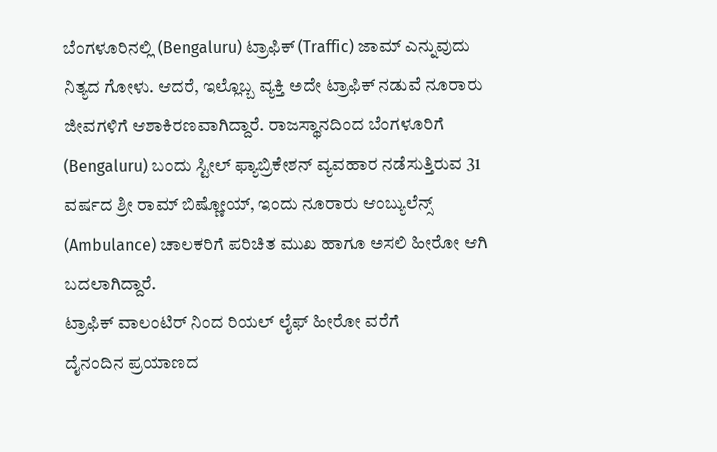ಬೆಂಗಳೂರಿನಲ್ಲಿ (Bengaluru) ಟ್ರಾಫಿಕ್ (Traffic) ಜಾಮ್ ಎನ್ನುವುದು ನಿತ್ಯದ ಗೋಳು. ಆದರೆ, ಇಲ್ಲೊಬ್ಬ ವ್ಯಕ್ತಿ ಅದೇ ಟ್ರಾಫಿಕ್ ನಡುವೆ ನೂರಾರು ಜೀವಗಳಿಗೆ ಆಶಾಕಿರಣವಾಗಿದ್ದಾರೆ. ರಾಜಸ್ಥಾನದಿಂದ ಬೆಂಗಳೂರಿಗೆ (Bengaluru) ಬಂದು ಸ್ಟೀಲ್ ಫ್ಯಾಬ್ರಿಕೇಶನ್ ವ್ಯವಹಾರ ನಡೆಸುತ್ತಿರುವ 31 ವರ್ಷದ ಶ್ರೀ ರಾಮ್ ಬಿಷ್ಣೋಯ್, ಇಂದು ನೂರಾರು ಆಂಬ್ಯುಲೆನ್ಸ್ (Ambulance) ಚಾಲಕರಿಗೆ ಪರಿಚಿತ ಮುಖ ಹಾಗೂ ಅಸಲಿ ಹೀರೋ ಆಗಿ ಬದಲಾಗಿದ್ದಾರೆ.
ಟ್ರಾಫಿಕ್ ವಾಲಂಟಿರ್ ನಿಂದ ರಿಯಲ್ ಲೈಫ್ ಹೀರೋ ವರೆಗೆ
ದೈನಂದಿನ ಪ್ರಯಾಣದ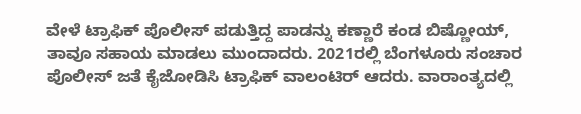ವೇಳೆ ಟ್ರಾಫಿಕ್ ಪೊಲೀಸ್ ಪಡುತ್ತಿದ್ದ ಪಾಡನ್ನು ಕಣ್ಣಾರೆ ಕಂಡ ಬಿಷ್ಣೋಯ್, ತಾವೂ ಸಹಾಯ ಮಾಡಲು ಮುಂದಾದರು. 2021ರಲ್ಲಿ ಬೆಂಗಳೂರು ಸಂಚಾರ ಪೊಲೀಸ್ ಜತೆ ಕೈಜೋಡಿಸಿ ಟ್ರಾಫಿಕ್ ವಾಲಂಟಿರ್ ಆದರು. ವಾರಾಂತ್ಯದಲ್ಲಿ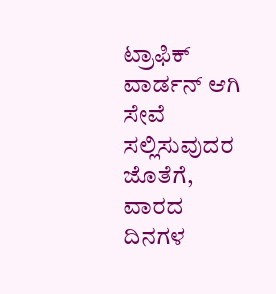ಟ್ರಾಫಿಕ್ ವಾರ್ಡನ್ ಆಗಿ ಸೇವೆ ಸಲ್ಲಿಸುವುದರ ಜೊತೆಗೆ, ವಾರದ ದಿನಗಳ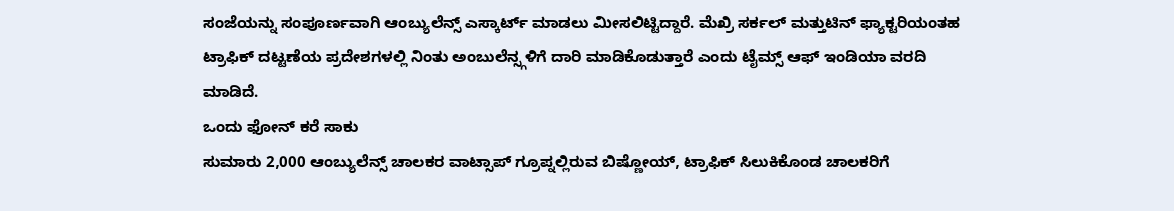ಸಂಜೆಯನ್ನು ಸಂಪೂರ್ಣವಾಗಿ ಆಂಬ್ಯುಲೆನ್ಸ್ ಎಸ್ಕಾರ್ಟ್ ಮಾಡಲು ಮೀಸಲಿಟ್ಟಿದ್ದಾರೆ. ಮೆಖ್ರಿ ಸರ್ಕಲ್ ಮತ್ತುಟಿನ್ ಫ್ಯಾಕ್ಟರಿಯಂತಹ ಟ್ರಾಫಿಕ್ ದಟ್ಟಣೆಯ ಪ್ರದೇಶಗಳಲ್ಲಿ ನಿಂತು ಅಂಬುಲೆನ್ಸ್ಗಳಿಗೆ ದಾರಿ ಮಾಡಿಕೊಡುತ್ತಾರೆ ಎಂದು ಟೈಮ್ಸ್ ಆಫ್ ಇಂಡಿಯಾ ವರದಿ ಮಾಡಿದೆ.
ಒಂದು ಫೋನ್ ಕರೆ ಸಾಕು
ಸುಮಾರು 2,000 ಆಂಬ್ಯುಲೆನ್ಸ್ ಚಾಲಕರ ವಾಟ್ಸಾಪ್ ಗ್ರೂಪ್ನಲ್ಲಿರುವ ಬಿಷ್ಣೋಯ್, ಟ್ರಾಫಿಕ್ ಸಿಲುಕಿಕೊಂಡ ಚಾಲಕರಿಗೆ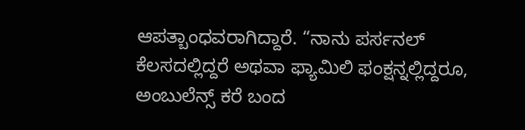ಆಪತ್ಬಾಂಧವರಾಗಿದ್ದಾರೆ. “ನಾನು ಪರ್ಸನಲ್ ಕೆಲಸದಲ್ಲಿದ್ದರೆ ಅಥವಾ ಫ್ಯಾಮಿಲಿ ಫಂಕ್ಷನ್ನಲ್ಲಿದ್ದರೂ, ಅಂಬುಲೆನ್ಸ್ ಕರೆ ಬಂದ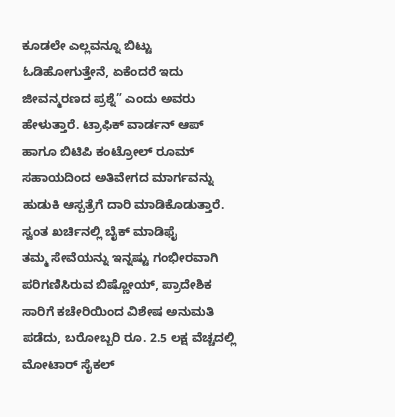ಕೂಡಲೇ ಎಲ್ಲವನ್ನೂ ಬಿಟ್ಟು ಓಡಿಹೋಗುತ್ತೇನೆ, ಏಕೆಂದರೆ ಇದು ಜೀವನ್ಮರಣದ ಪ್ರಶ್ನೆ” ಎಂದು ಅವರು ಹೇಳುತ್ತಾರೆ. ಟ್ರಾಫಿಕ್ ವಾರ್ಡನ್ ಆಪ್ ಹಾಗೂ ಬಿಟಿಪಿ ಕಂಟ್ರೋಲ್ ರೂಮ್ ಸಹಾಯದಿಂದ ಅತಿವೇಗದ ಮಾರ್ಗವನ್ನು ಹುಡುಕಿ ಆಸ್ಪತ್ರೆಗೆ ದಾರಿ ಮಾಡಿಕೊಡುತ್ತಾರೆ.
ಸ್ವಂತ ಖರ್ಚಿನಲ್ಲಿ ಬೈಕ್ ಮಾಡಿಫೈ
ತಮ್ಮ ಸೇವೆಯನ್ನು ಇನ್ನಷ್ಟು ಗಂಭೀರವಾಗಿ ಪರಿಗಣಿಸಿರುವ ಬಿಷ್ಣೋಯ್, ಪ್ರಾದೇಶಿಕ ಸಾರಿಗೆ ಕಚೇರಿಯಿಂದ ವಿಶೇಷ ಅನುಮತಿ ಪಡೆದು, ಬರೋಬ್ಬರಿ ರೂ. 2.5 ಲಕ್ಷ ವೆಚ್ಚದಲ್ಲಿ ಮೋಟಾರ್ ಸೈಕಲ್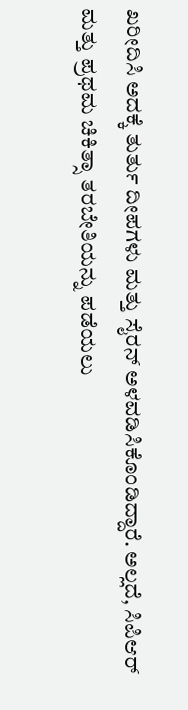ಖರೀದಿಸಿ ಅದಕ್ಕೆ ತುರ್ತು ದೀಪಗಳು ಮತ್ತು ಸೈರನ್ ಅಳವಡಿಸಿಕೊಂಡಿದ್ದಾರೆ. ಅಲ್ಲದೆ, ಸಿಪಿಆರ್ ಮತ್ತು ಪ್ರಥಮ ಚಿಕಿತ್ಸಾ ತರಬೇತಿಯನ್ನು ಪಡೆಯಲು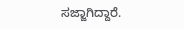ಸಜ್ಜಾಗಿದ್ದಾರೆ.